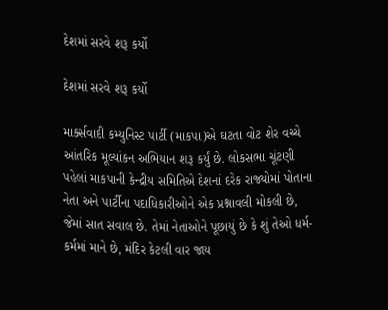દેશમાં સરવે શરૂ કર્યો

દેશમાં સરવે શરૂ કર્યો

માર્ક્સવાદી કમ્યુનિસ્ટ પાર્ટી (માકપા)એ ઘટતા વોટ શેર વચ્ચે આંતરિક મૂલ્યાંકન અભિયાન શરૂ કર્યું છે. લોકસભા ચૂંટણી પહેલાં માકપાની કેન્દ્રીય સમિતિએ દેશનાં દરેક રાજ્યોમાં પોતાના નેતા અને પાર્ટીના પદાધિકારીઓને એક પ્રશ્નાવલી મોકલી છે, જેમાં સાત સવાલ છે. તેમાં નેતાઓને પૂછાયું છે કે શું તેઓ ધર્મ-કર્મમાં માને છે, મંદિર કેટલી વાર જાય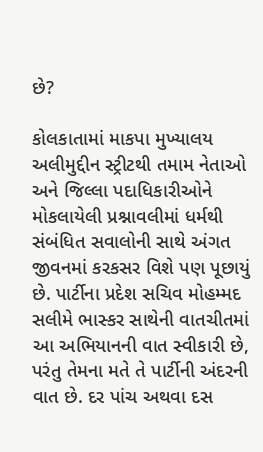છે?

કોલકાતામાં માકપા મુખ્યાલય અલીમુદ્દીન સ્ટ્રીટથી તમામ નેતાઓ અને જિલ્લા પદાધિકારીઓને મોકલાયેલી પ્રશ્નાવલીમાં ધર્મથી સંબંધિત સવાલોની સાથે અંગત જીવનમાં કરકસર વિશે પણ પૂછાયું છે. પાર્ટીના પ્રદેશ સચિવ મોહમ્મદ સલીમે ભાસ્કર સાથેની વાતચીતમાં આ અભિયાનની વાત સ્વીકારી છે, પરંતુ તેમના મતે તે પાર્ટીની અંદરની વાત છે. દર પાંચ અથવા દસ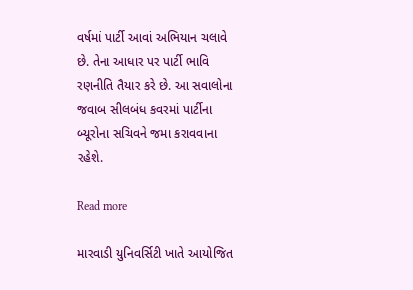વર્ષમાં પાર્ટી આવાં અભિયાન ચલાવે છે. તેના આધાર પર પાર્ટી ભાવિ રણનીતિ તૈયાર કરે છે. આ સવાલોના જવાબ સીલબંધ કવરમાં પાર્ટીના બ્યૂરોના સચિવને જમા કરાવવાના રહેશે.

Read more

મારવાડી યુનિવર્સિટી ખાતે આયોજિત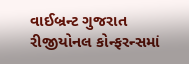વાઈબ્રન્ટ ગુજરાત રીજીયોનલ કોન્ફરન્સમાં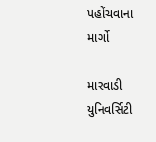પહોંચવાના માર્ગો

મારવાડી યુનિવર્સિટી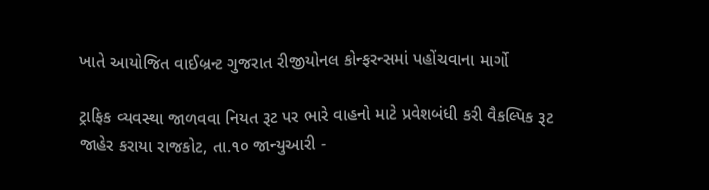ખાતે આયોજિત વાઈબ્રન્ટ ગુજરાત રીજીયોનલ કોન્ફરન્સમાં પહોંચવાના માર્ગો

ટ્રાફિક વ્યવસ્થા જાળવવા નિયત રૂટ પર ભારે વાહનો માટે પ્રવેશબંધી કરી વૈકલ્પિક રૂટ જાહેર કરાયા રાજકોટ, તા.૧૦ જાન્યુઆરી -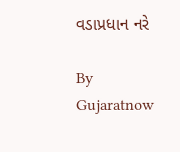વડાપ્રધાન નરે

By Gujaratnow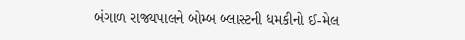બંગાળ રાજ્યપાલને બોમ્બ બ્લાસ્ટની ધમકીનો ઈ-મેલ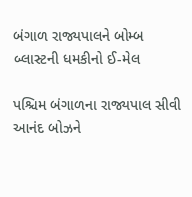બંગાળ રાજ્યપાલને બોમ્બ બ્લાસ્ટની ધમકીનો ઈ-મેલ

પશ્ચિમ બંગાળના રાજ્યપાલ સીવી આનંદ બોઝને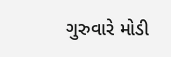ગુરુવારે મોડી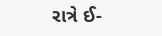રાત્રે ઈ-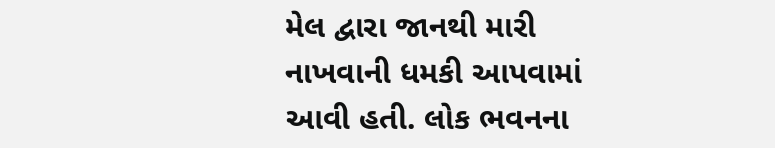મેલ દ્વારા જાનથી મારી નાખવાની ધમકી આપવામાં આવી હતી. લોક ભવનના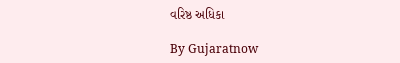વરિષ્ઠ અધિકા

By Gujaratnow